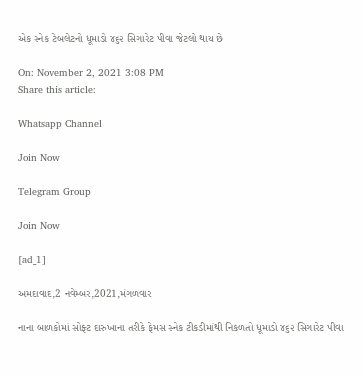એક સ્નેક ટેબલેટનો ધૂમાડો ૪૬૨ સિગારેટ પીવા જેટલો થાય છે

On: November 2, 2021 3:08 PM
Share this article:

Whatsapp Channel

Join Now

Telegram Group

Join Now

[ad_1]

અમદાવાદ,2 નવેમ્બર,2021,મંગળવાર

નાના બાળકોમાં સોફ્ટ દારુખાના તરીકે ફેમસ સ્નેક ટીકડીમાંથી નિકળતો ધૂમાડો ૪૬૨ સિગારેટ પીવા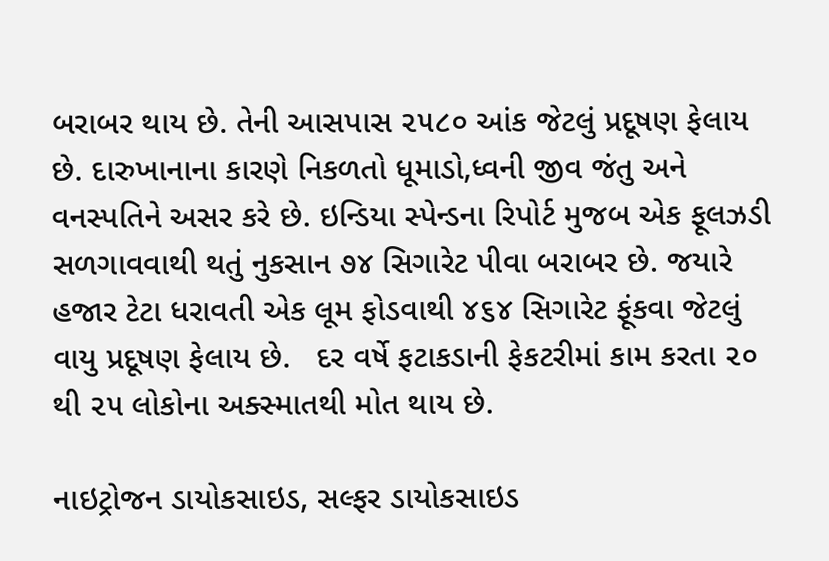બરાબર થાય છે. તેની આસપાસ ૨૫૮૦ આંક જેટલું પ્રદૂષણ ફેલાય છે. દારુખાનાના કારણે નિકળતો ધૂમાડો,ધ્વની જીવ જંતુ અને વનસ્પતિને અસર કરે છે. ઇન્ડિયા સ્પેન્ડના રિપોર્ટ મુજબ એક ફૂલઝડી સળગાવવાથી થતું નુકસાન ૭૪ સિગારેટ પીવા બરાબર છે. જયારે હજાર ટેટા ધરાવતી એક લૂમ ફોડવાથી ૪૬૪ સિગારેટ ફૂંકવા જેટલું વાયુ પ્રદૂષણ ફેલાય છે.   દર વર્ષે ફટાકડાની ફેકટરીમાં કામ કરતા ૨૦ થી ૨૫ લોકોના અક્સ્માતથી મોત થાય છે.

નાઇટ્રોજન ડાયોકસાઇડ, સલ્ફર ડાયોકસાઇડ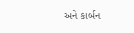અને કાર્બન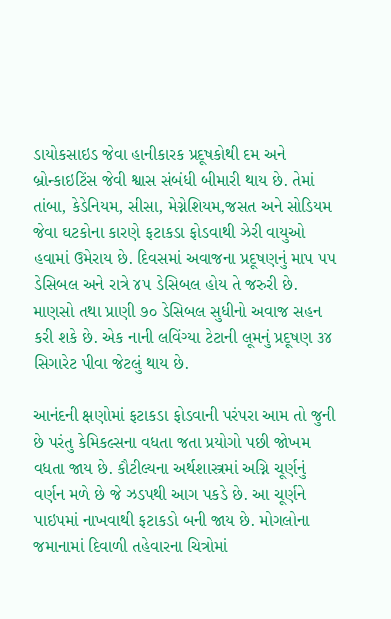ડાયોકસાઇડ જેવા હાનીકારક પ્રદૂષકોથી દમ અને બ્રોન્કાઇટિંસ જેવી શ્વાસ સંબંધી બીમારી થાય છે. તેમાં તાંબા, કેડેનિયમ, સીસા, મેગ્નેશિયમ,જસત અને સોડિયમ જેવા ઘટકોના કારણે ફટાકડા ફોડવાથી ઝેરી વાયુઓ હવામાં ઉમેરાય છે. દિવસમાં અવાજના પ્રદૂષણનું માપ ૫૫ ડેસિબલ અને રાત્રે ૪૫ ડેસિબલ હોય તે જરુરી છે. માણસો તથા પ્રાણી ૭૦ ડેસિબલ સુધીનો અવાજ સહન કરી શકે છે. એક નાની લવિંગ્યા ટેટાની લૂમનું પ્રદૂષણ ૩૪ સિગારેટ પીવા જેટલું થાય છે.

આનંદની ક્ષણોમાં ફટાકડા ફોડવાની પરંપરા આમ તો જુની છે પરંતુ કેમિકલ્સના વધતા જતા પ્રયોગો પછી જોખમ વધતા જાય છે. કૌટીલ્યના અર્થશાસ્ત્રમાં અગ્નિ ચૂર્ણનું વર્ણન મળે છે જે ઝડપથી આગ પકડે છે. આ ચૂર્ણને પાઇપમાં નાખવાથી ફટાકડો બની જાય છે. મોગલોના જમાનામાં દિવાળી તહેવારના ચિત્રોમાં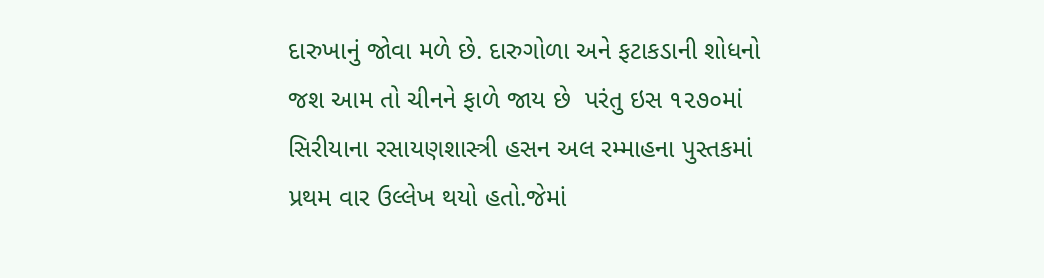દારુખાનું જોવા મળે છે. દારુગોળા અને ફટાકડાની શોધનો જશ આમ તો ચીનને ફાળે જાય છે  પરંતુ ઇસ ૧૨૭૦માં સિરીયાના રસાયણશાસ્ત્રી હસન અલ રમ્માહના પુસ્તકમાં પ્રથમ વાર ઉલ્લેખ થયો હતો.જેમાં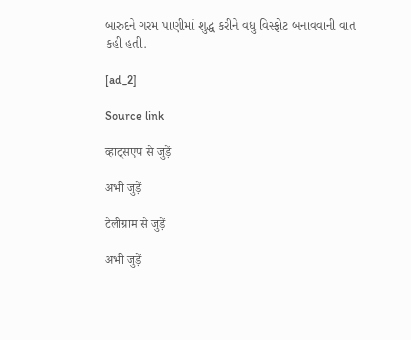બારુદને ગરમ પાણીમાં શુદ્ધ કરીને વધુ વિસ્ફોટ બનાવવાની વાત કહી હતી.

[ad_2]

Source link

व्हाट्सएप से जुड़ें

अभी जुड़ें

टेलीग्राम से जुड़ें

अभी जुड़ें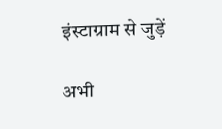इंस्टाग्राम से जुड़ें

अभी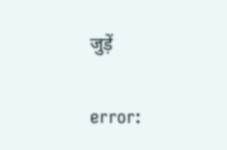जुड़ें

error: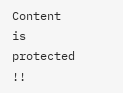Content is protected !!